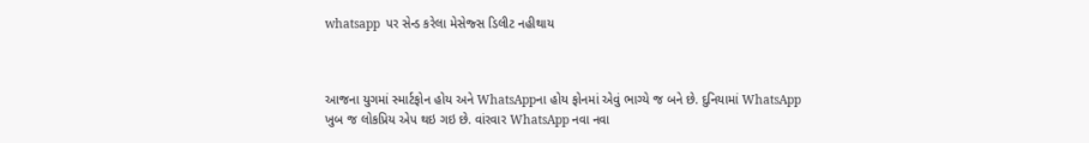whatsapp  પર સેન્ડ કરેલા મેસેજ્સ ડિલીટ નહીથાય



આજના યુગમાં સ્માર્ટફોન હોય અને WhatsAppના હોય ફોનમાં એવું ભાગ્યે જ બને છે. દુનિયામાં WhatsApp ખુબ જ લોકપ્રિય એપ થઇ ગઇ છે. વાંરવાર WhatsApp નવા નવા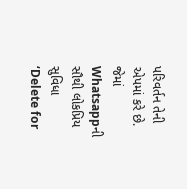પરિવર્તન તેની એપમાં કરે છે. જેમાં Whatsappની સૌથી લોકપ્રિય સુવિધા ‘Delete for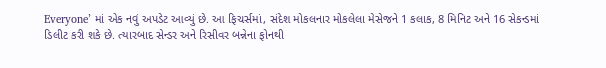Everyone’ માં એક નવું અપડેટ આવ્યું છે. આ ફિચર્સમાં, સંદેશ મોકલનાર મોકલેલા મેસેજને 1 કલાક, 8 મિનિટ અને 16 સેકન્ડમાં ડિલીટ કરી શકે છે. ત્યારબાદ સેન્ડર અને રિસીવર બન્નેના ફોનથી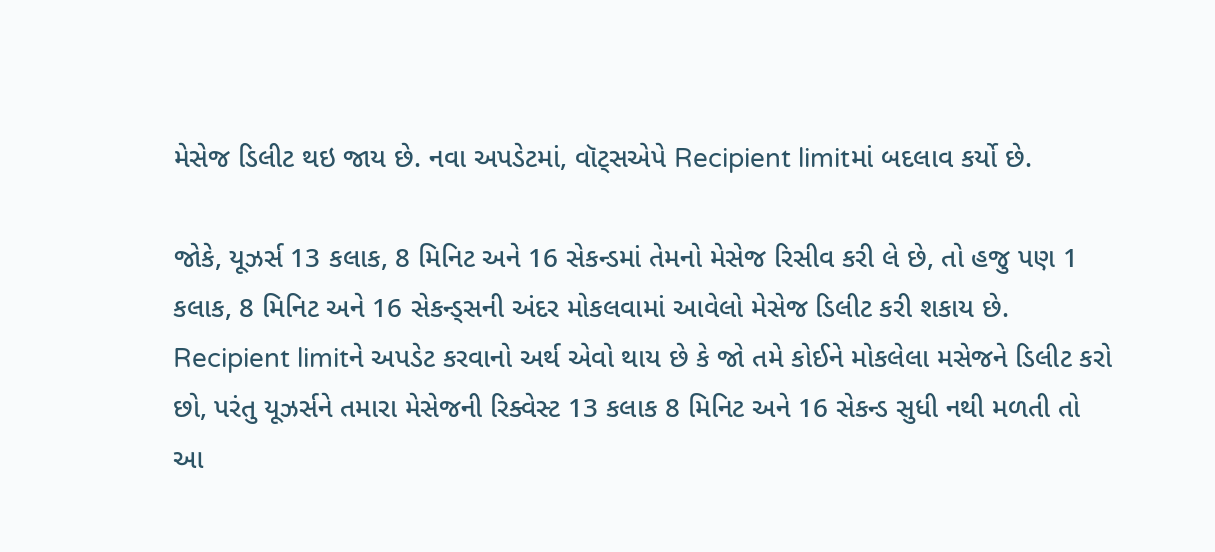મેસેજ ડિલીટ થઇ જાય છે. નવા અપડેટમાં, વૉટ્સએપે Recipient limitમાં બદલાવ કર્યો છે.

જોકે, યૂઝર્સ 13 કલાક, 8 મિનિટ અને 16 સેકન્ડમાં તેમનો મેસેજ રિસીવ કરી લે છે, તો હજુ પણ 1 કલાક, 8 મિનિટ અને 16 સેકન્ડ્સની અંદર મોકલવામાં આવેલો મેસેજ ડિલીટ કરી શકાય છે.
Recipient limitને અપડેટ કરવાનો અર્થ એવો થાય છે કે જો તમે કોઈને મોકલેલા મસેજને ડિલીટ કરો છો, પરંતુ યૂઝર્સને તમારા મેસેજની રિક્વેસ્ટ 13 કલાક 8 મિનિટ અને 16 સેકન્ડ સુધી નથી મળતી તો આ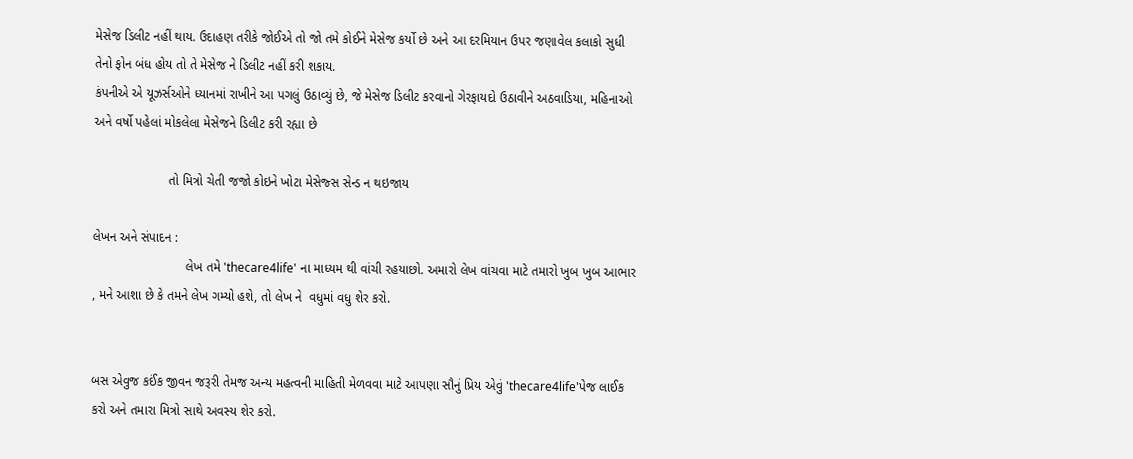મેસેજ ડિલીટ નહીં થાય. ઉદાહણ તરીકે જોઈએ તો જો તમે કોઈને મેસેજ કર્યો છે અને આ દરમિયાન ઉપર જણાવેલ કલાકો સુધી તેનો ફોન બંધ હોય તો તે મેસેજ ને ડિલીટ નહીં કરી શકાય.
કંપનીએ એ યૂઝર્સઓને ધ્યાનમાં રાખીને આ પગલું ઉઠાવ્યું છે, જે મેસેજ ડિલીટ કરવાનો ગેરફાયદો ઉઠાવીને અઠવાડિયા, મહિનાઓ અને વર્ષો પહેલાં મોકલેલા મેસેજને ડિલીટ કરી રહ્યા છે

                     તો મિત્રો ચેતી જજો કોઇને ખોટા મેસેજ્સ સેન્ડ ન થઇજાય

લેખન અને સંપાદન :
                          લેખ તમે 'thecare4life' ના માધ્યમ થી વાંચી રહયાછો. અમારો લેખ વાંચવા માટે તમારો ખુબ ખુબ આભાર , મને આશા છે કે તમને લેખ ગમ્યો હશે, તો લેખ ને  વધુમાં વધુ શેર કરો.


બસ એવુજ કઈંક જીવન જરૂરી તેમજ અન્ય મહત્વની માહિતી મેળવવા માટે આપણા સૌનું પ્રિય એવું 'thecare4life'પેજ લાઈક કરો અને તમારા મિત્રો સાથે અવસ્ય શેર કરો.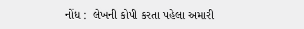નોંધ :  લેખની કોપી કરતા પહેલા અમારી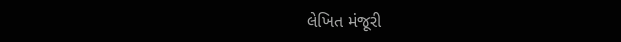લેખિત મંજૂરી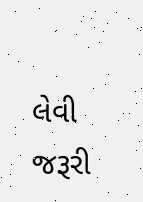લેવી જરૂરી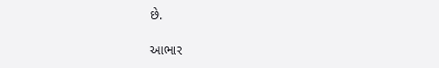છે.

આભાર